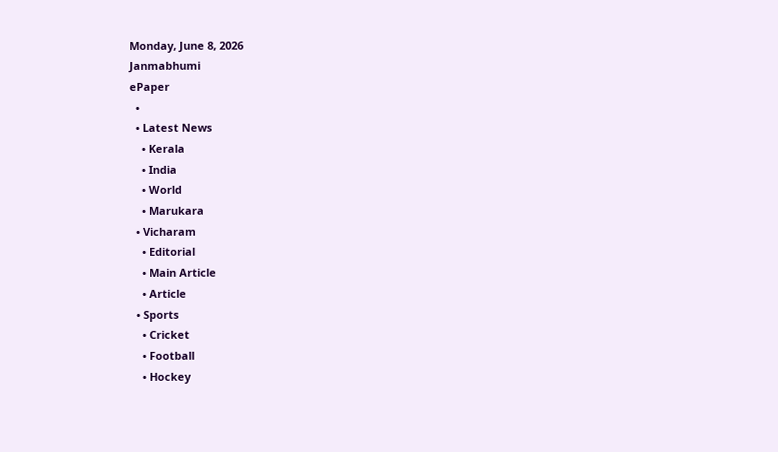Monday, June 8, 2026
Janmabhumi
ePaper
  •
  • Latest News
    • Kerala
    • India
    • World
    • Marukara
  • Vicharam
    • Editorial
    • Main Article
    • Article
  • Sports
    • Cricket
    • Football
    • Hockey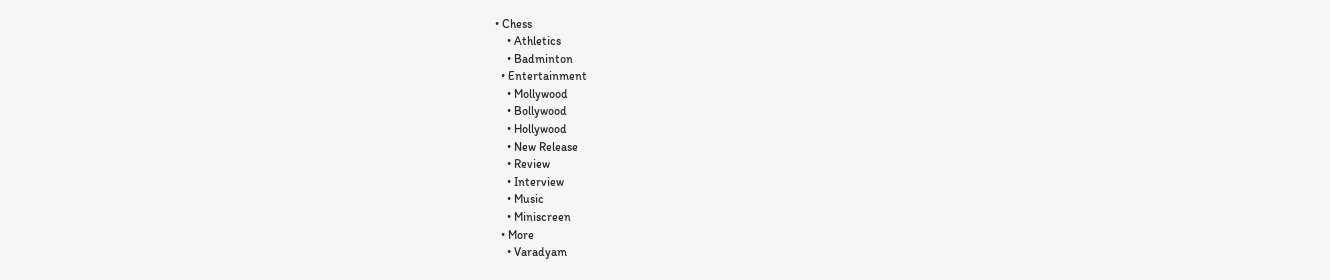• Chess
    • Athletics
    • Badminton
  • Entertainment
    • Mollywood
    • Bollywood
    • Hollywood
    • New Release
    • Review
    • Interview
    • Music
    • Miniscreen
  • More
    • Varadyam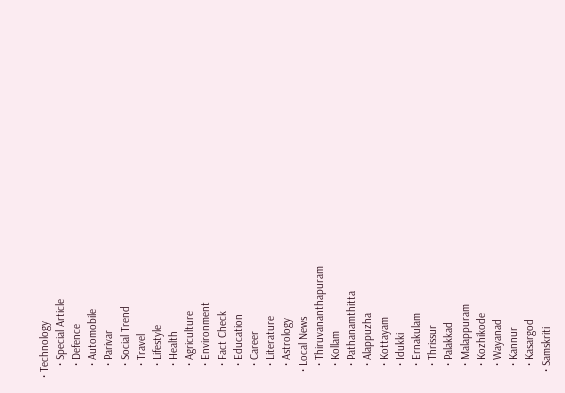• Technology
    • Special Article
    • Defence
    • Automobile
    • Parivar
    • Social Trend
    • Travel
    • Lifestyle
    • Health
    • Agriculture
    • Environment
    • Fact Check
    • Education
    • Career
    • Literature
    • Astrology
  • Local News
    • Thiruvananthapuram
    • Kollam
    • Pathanamthitta
    • Alappuzha
    • Kottayam
    • Idukki
    • Ernakulam
    • Thrissur
    • Palakkad
    • Malappuram
    • Kozhikode
    • Wayanad
    • Kannur
    • Kasargod
  • Samskriti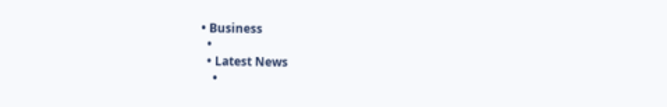• Business
  •
  • Latest News
    •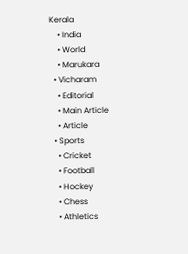Kerala
    • India
    • World
    • Marukara
  • Vicharam
    • Editorial
    • Main Article
    • Article
  • Sports
    • Cricket
    • Football
    • Hockey
    • Chess
    • Athletics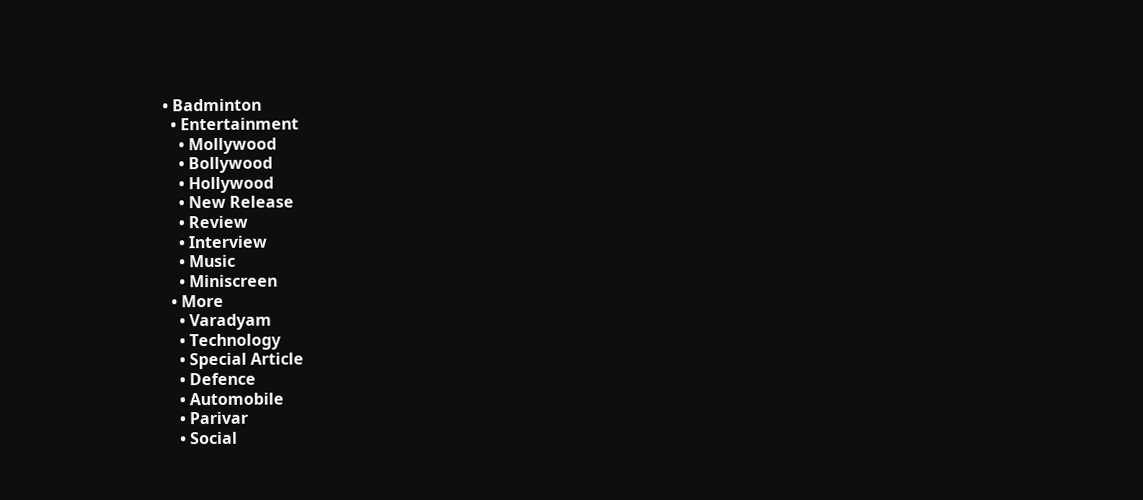• Badminton
  • Entertainment
    • Mollywood
    • Bollywood
    • Hollywood
    • New Release
    • Review
    • Interview
    • Music
    • Miniscreen
  • More
    • Varadyam
    • Technology
    • Special Article
    • Defence
    • Automobile
    • Parivar
    • Social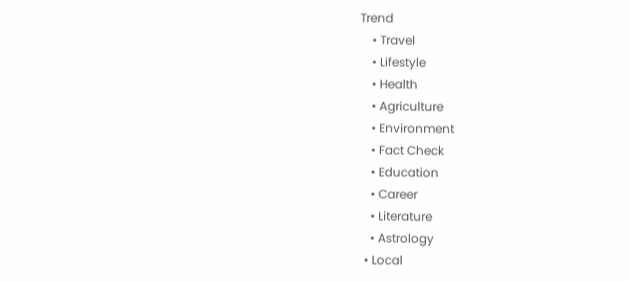Trend
    • Travel
    • Lifestyle
    • Health
    • Agriculture
    • Environment
    • Fact Check
    • Education
    • Career
    • Literature
    • Astrology
  • Local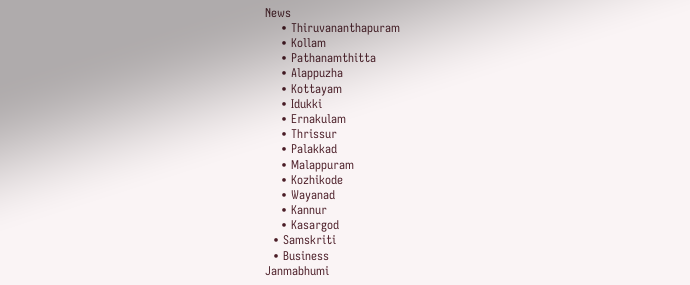News
    • Thiruvananthapuram
    • Kollam
    • Pathanamthitta
    • Alappuzha
    • Kottayam
    • Idukki
    • Ernakulam
    • Thrissur
    • Palakkad
    • Malappuram
    • Kozhikode
    • Wayanad
    • Kannur
    • Kasargod
  • Samskriti
  • Business
Janmabhumi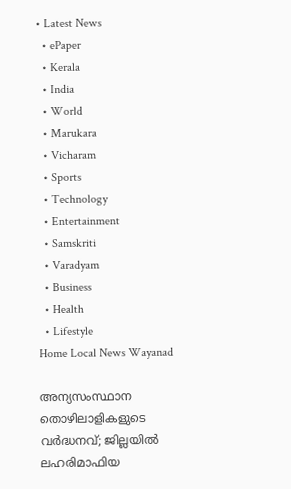• Latest News
  • ePaper
  • Kerala
  • India
  • World
  • Marukara
  • Vicharam
  • Sports
  • Technology
  • Entertainment
  • Samskriti
  • Varadyam
  • Business
  • Health
  • Lifestyle
Home Local News Wayanad

അന്യസംസ്ഥാന തൊഴിലാളികളുടെ വര്‍ദ്ധനവ്; ജില്ലയില്‍ ലഹരിമാഫിയ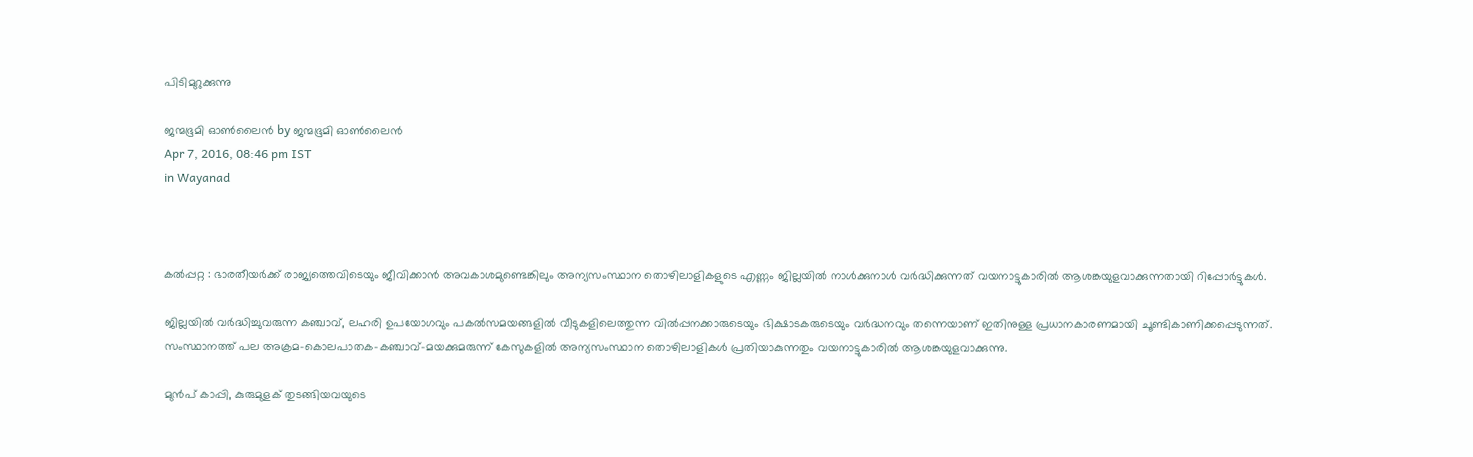പിടിമുറുക്കുന്നു

ജന്മഭൂമി ഓണ്‍ലൈന്‍ by ജന്മഭൂമി ഓണ്‍ലൈന്‍
Apr 7, 2016, 08:46 pm IST
in Wayanad



കല്‍പ്പറ്റ : ഭാരതീയര്‍ക്ക് രാജ്യത്തെവിടെയും ജീവിക്കാന്‍ അവകാശമുണ്ടെങ്കിലും അന്യസംസ്ഥാന തൊഴിലാളികളുടെ എണ്ണം ജില്ലയില്‍ നാള്‍ക്കുനാള്‍ വര്‍ദ്ധിക്കുന്നത് വയനാട്ടുകാരില്‍ ആശങ്കയുളവാക്കുന്നതായി റിപ്പോര്‍ട്ടുകള്‍.

ജില്ലയില്‍ വര്‍ദ്ധിച്ചുവരുന്ന കഞ്ചാവ്, ലഹരി ഉപയോഗവും പകല്‍സമയങ്ങളില്‍ വീടുകളിലെത്തുന്ന വില്‍പ്പനക്കാരുടെയും ഭിക്ഷാടകരുടെയും വര്‍ദ്ധനവും തന്നെയാണ് ഇതിനുള്ള പ്രധാനകാരണമായി ചൂണ്ടികാണിക്കപ്പെടുന്നത്. സംസ്ഥാനത്ത് പല അക്രമ-കൊലപാതക-കഞ്ചാവ്-മയക്കുമരുന്ന് കേസുകളില്‍ അന്യസംസ്ഥാന തൊഴിലാളികള്‍ പ്രതിയാകുന്നതും വയനാട്ടുകാരില്‍ ആശങ്കയുളവാക്കുന്നു.

മുന്‍പ് കാപ്പി, കുരുമുളക് തുടങ്ങിയവയുടെ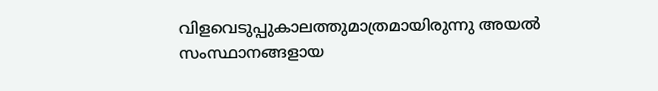വിളവെടുപ്പുകാലത്തുമാത്രമായിരുന്നു അയല്‍ സംസ്ഥാനങ്ങളായ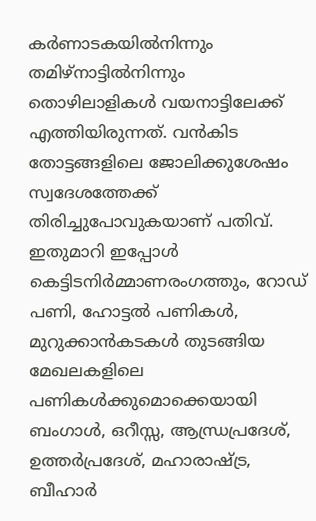കര്‍ണാടകയില്‍നിന്നും തമിഴ്‌നാട്ടില്‍നിന്നും തൊഴിലാളികള്‍ വയനാട്ടിലേക്ക് എത്തിയിരുന്നത്. വന്‍കിട തോട്ടങ്ങളിലെ ജോലിക്കുശേഷം സ്വദേശത്തേക്ക് തിരിച്ചുപോവുകയാണ് പതിവ്. ഇതുമാറി ഇപ്പോള്‍ കെട്ടിടനിര്‍മ്മാണരംഗത്തും, റോഡ് പണി, ഹോട്ടല്‍ പണികള്‍, മുറുക്കാന്‍കടകള്‍ തുടങ്ങിയ മേഖലകളിലെ പണികള്‍ക്കുമൊക്കെയായി ബംഗാള്‍, ഒറീസ്സ, ആന്ധ്രപ്രദേശ്, ഉത്തര്‍പ്രദേശ്, മഹാരാഷ്‌ട്ര, ബീഹാര്‍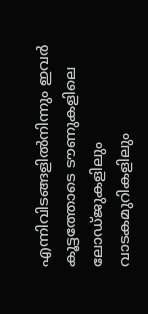എന്നിവിടങ്ങളില്‍നിന്നും ഇവര്‍ കൂട്ടത്തോടെ ടൗണുകളിലെ ലോഡ്ജുകളിലും വാടകമുറികളിലും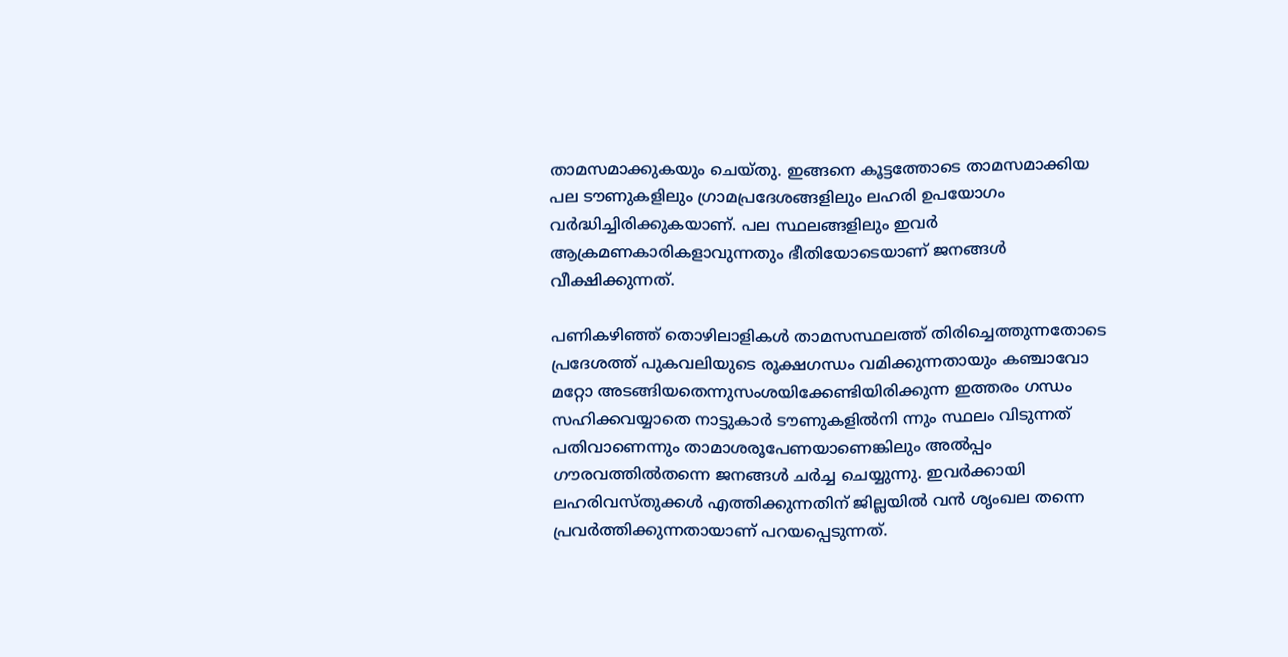താമസമാക്കുകയും ചെയ്തു. ഇങ്ങനെ കൂട്ടത്തോടെ താമസമാക്കിയ പല ടൗണുകളിലും ഗ്രാമപ്രദേശങ്ങളിലും ലഹരി ഉപയോഗം വര്‍ദ്ധിച്ചിരിക്കുകയാണ്. പല സ്ഥലങ്ങളിലും ഇവര്‍ ആക്രമണകാരികളാവുന്നതും ഭീതിയോടെയാണ് ജനങ്ങള്‍ വീക്ഷിക്കുന്നത്.

പണികഴിഞ്ഞ് തൊഴിലാളികള്‍ താമസസ്ഥലത്ത് തിരിച്ചെത്തുന്നതോടെ പ്രദേശത്ത് പുകവലിയുടെ രൂക്ഷഗന്ധം വമിക്കുന്നതായും കഞ്ചാവോ മറ്റോ അടങ്ങിയതെന്നുസംശയിക്കേണ്ടിയിരിക്കുന്ന ഇത്തരം ഗന്ധം സഹിക്കവയ്യാതെ നാട്ടുകാര്‍ ടൗണുകളില്‍നി ന്നും സ്ഥലം വിടുന്നത് പതിവാണെന്നും താമാശരൂപേണയാണെങ്കിലും അല്‍പ്പം ഗൗരവത്തില്‍തന്നെ ജനങ്ങള്‍ ചര്‍ച്ച ചെയ്യുന്നു. ഇവര്‍ക്കായി ലഹരിവസ്തുക്കള്‍ എത്തിക്കുന്നതിന് ജില്ലയില്‍ വന്‍ ശൃംഖല തന്നെ പ്രവര്‍ത്തിക്കുന്നതായാണ് പറയപ്പെടുന്നത്.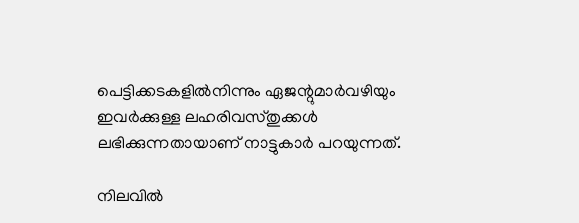പെട്ടിക്കടകളില്‍നിന്നും ഏജന്റുമാര്‍വഴിയും ഇവര്‍ക്കുള്ള ലഹരിവസ്തുക്കള്‍ ലഭിക്കുന്നതായാണ് നാട്ടുകാര്‍ പറയുന്നത്.

നിലവില്‍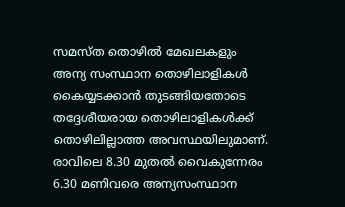സമസ്ത തൊഴില്‍ മേഖലകളും അന്യ സംസ്ഥാന തൊഴിലാളികള്‍ കൈയ്യടക്കാന്‍ തുടങ്ങിയതോടെ തദ്ദേശീയരായ തൊഴിലാളികള്‍ക്ക് തൊഴിലില്ലാത്ത അവസ്ഥയിലുമാണ്. രാവിലെ 8.30 മുതല്‍ വൈകുന്നേരം 6.30 മണിവരെ അന്യസംസ്ഥാന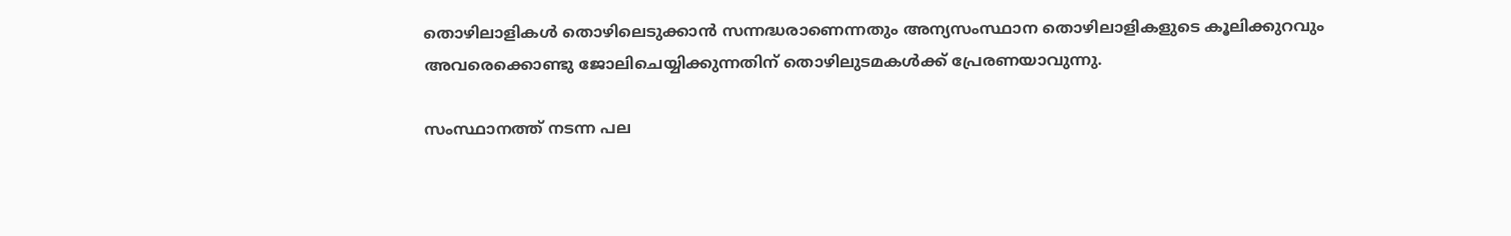തൊഴിലാളികള്‍ തൊഴിലെടുക്കാന്‍ സന്നദ്ധരാണെന്നതും അന്യസംസ്ഥാന തൊഴിലാളികളുടെ കൂലിക്കുറവും അവരെക്കൊണ്ടു ജോലിചെയ്യിക്കുന്നതിന് തൊഴിലുടമകള്‍ക്ക് പ്രേരണയാവുന്നു.

സംസ്ഥാനത്ത് നടന്ന പല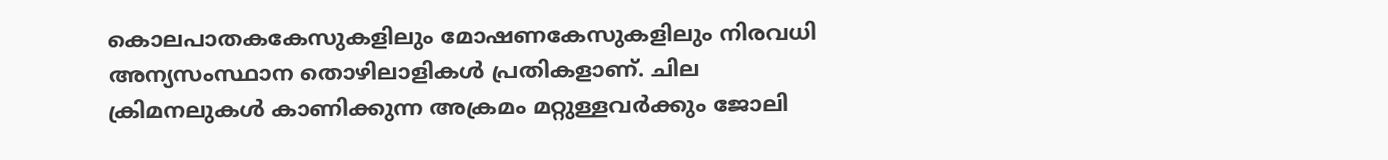കൊലപാതകകേസുകളിലും മോഷണകേസുകളിലും നിരവധി അന്യസംസ്ഥാന തൊഴിലാളികള്‍ പ്രതികളാണ്. ചില ക്രിമനലുകള്‍ കാണിക്കുന്ന അക്രമം മറ്റുള്ളവര്‍ക്കും ജോലി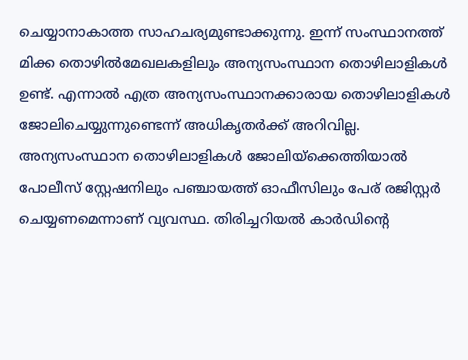ചെയ്യാനാകാത്ത സാഹചര്യമുണ്ടാക്കുന്നു. ഇന്ന് സംസ്ഥാനത്ത് മിക്ക തൊഴില്‍മേഖലകളിലും അന്യസംസ്ഥാന തൊഴിലാളികള്‍ ഉണ്ട്. എന്നാല്‍ എത്ര അന്യസംസ്ഥാനക്കാരായ തൊഴിലാളികള്‍ ജോലിചെയ്യുന്നുണ്ടെന്ന് അധികൃതര്‍ക്ക് അറിവില്ല. അന്യസംസ്ഥാന തൊഴിലാളികള്‍ ജോലിയ്‌ക്കെത്തിയാല്‍ പോലീസ് സ്റ്റേഷനിലും പഞ്ചായത്ത് ഓഫീസിലും പേര് രജിസ്റ്റര്‍ ചെയ്യണമെന്നാണ് വ്യവസ്ഥ. തിരിച്ചറിയല്‍ കാര്‍ഡിന്റെ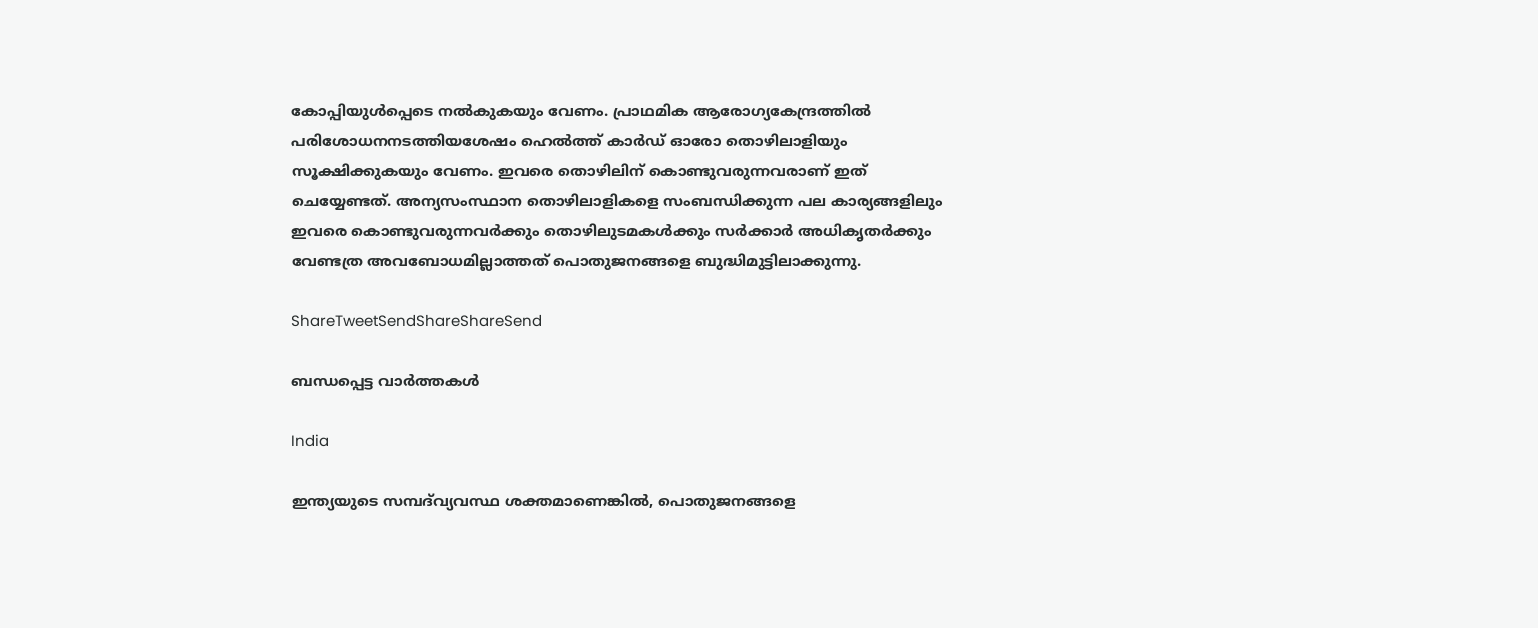കോപ്പിയുള്‍പ്പെടെ നല്‍കുകയും വേണം. പ്രാഥമിക ആരോഗ്യകേന്ദ്രത്തില്‍ പരിശോധനനടത്തിയശേഷം ഹെല്‍ത്ത് കാര്‍ഡ് ഓരോ തൊഴിലാളിയും സൂക്ഷിക്കുകയും വേണം. ഇവരെ തൊഴിലിന് കൊണ്ടുവരുന്നവരാണ് ഇത് ചെയ്യേണ്ടത്. അന്യസംസ്ഥാന തൊഴിലാളികളെ സംബന്ധിക്കുന്ന പല കാര്യങ്ങളിലും ഇവരെ കൊണ്ടുവരുന്നവര്‍ക്കും തൊഴിലുടമകള്‍ക്കും സര്‍ക്കാര്‍ അധികൃതര്‍ക്കും വേണ്ടത്ര അവബോധമില്ലാത്തത് പൊതുജനങ്ങളെ ബുദ്ധിമുട്ടിലാക്കുന്നു.

ShareTweetSendShareShareSend

ബന്ധപ്പെട്ട വാര്‍ത്തകള്‍

India

ഇന്ത്യയുടെ സമ്പദ്‌വ്യവസ്ഥ ശക്തമാണെങ്കിൽ, പൊതുജനങ്ങളെ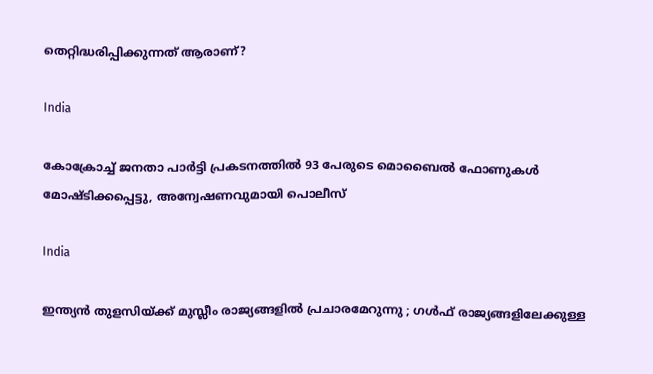തെറ്റിദ്ധരിപ്പിക്കുന്നത് ആരാണ്?

India

കോക്രോച്ച് ജനതാ പാര്‍ട്ടി പ്രകടനത്തില്‍ 93 പേരുടെ മൊബൈല്‍ ഫോണുകള്‍ മോഷ്ടിക്കപ്പെട്ടു, അന്വേഷണവുമായി പൊലീസ്

India

ഇന്ത്യൻ തുളസിയ്‌ക്ക് മുസ്ലീം രാജ്യങ്ങളിൽ പ്രചാരമേറുന്നു ; ഗൾഫ് രാജ്യങ്ങളിലേക്കുള്ള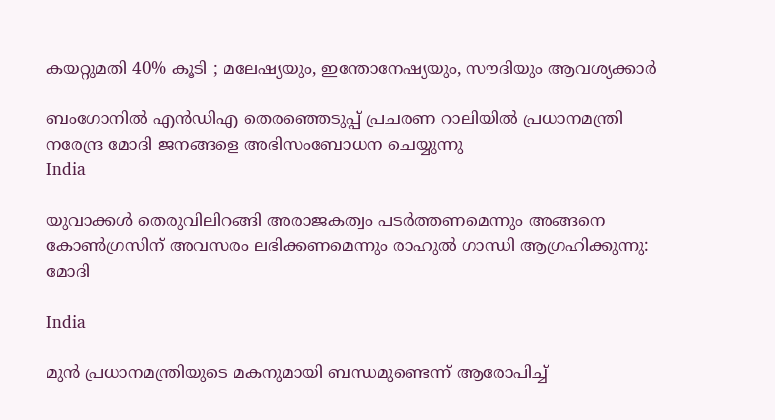കയറ്റുമതി 40% കൂടി ; മലേഷ്യയും, ഇന്തോനേഷ്യയും, സൗദിയും ആവശ്യക്കാർ

ബംഗോനില്‍ എന്‍ഡിഎ തെരഞ്ഞെടുപ്പ് പ്രചരണ റാലിയില്‍ പ്രധാനമന്ത്രി നരേന്ദ്ര മോദി ജനങ്ങളെ അഭിസംബോധന ചെയ്യുന്നു
India

യുവാക്കൾ തെരുവിലിറങ്ങി അരാജകത്വം പടർത്തണമെന്നും അങ്ങനെ കോൺഗ്രസിന് അവസരം ലഭിക്കണമെന്നും രാഹുല്‍ ഗാന്ധി ആഗ്രഹിക്കുന്നു: മോദി

India

മുൻ പ്രധാനമന്ത്രിയുടെ മകനുമായി ബന്ധമുണ്ടെന്ന് ആരോപിച്ച്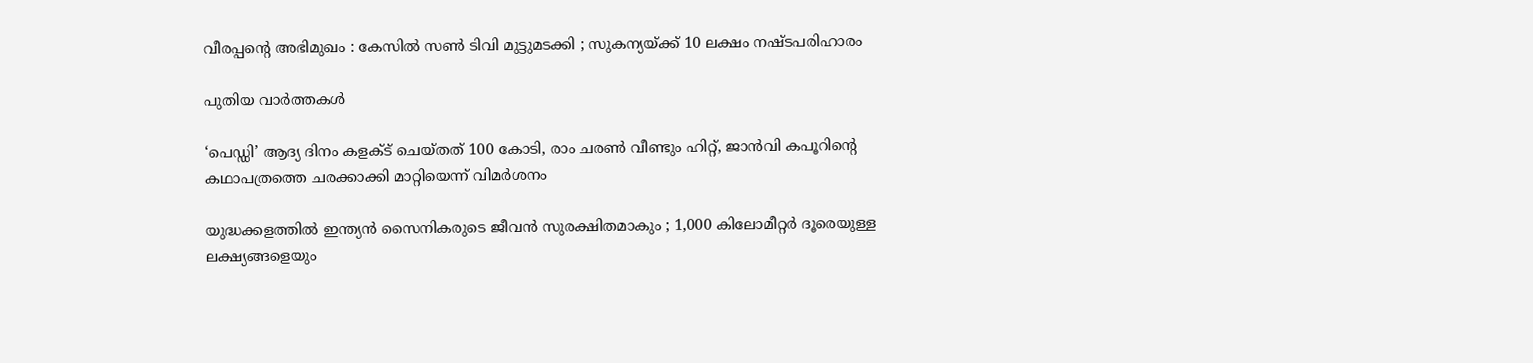വീരപ്പന്റെ അഭിമുഖം : കേസിൽ സൺ ടിവി മുട്ടുമടക്കി ; സുകന്യയ്‌ക്ക് 10 ലക്ഷം നഷ്ടപരിഹാരം

പുതിയ വാര്‍ത്തകള്‍

‘പെഡ്ഡി’ ആദ്യ ദിനം കളക്ട് ചെയ്തത് 100 കോടി, രാം ചരണ്‍ വീണ്ടും ഹിറ്റ്, ജാന്‍വി കപൂറിന്റെ കഥാപത്രത്തെ ചരക്കാക്കി മാറ്റിയെന്ന് വിമര്‍ശനം

യുദ്ധക്കളത്തിൽ ഇന്ത്യൻ സൈനികരുടെ ജീവൻ സുരക്ഷിതമാകും ; 1,000 കിലോമീറ്റർ ദൂരെയുള്ള ലക്ഷ്യങ്ങളെയും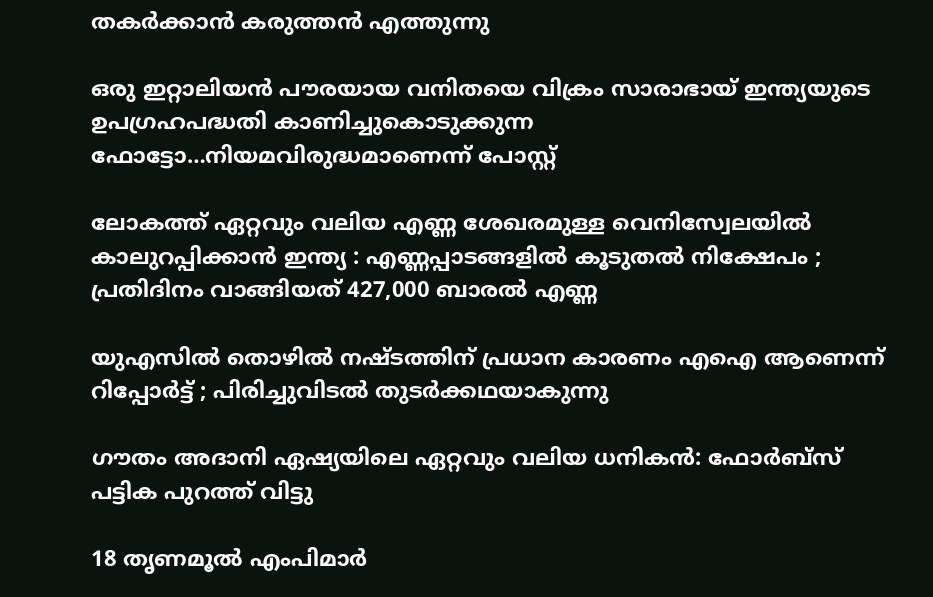തകർക്കാൻ കരുത്തൻ എത്തുന്നു

ഒരു ഇറ്റാലിയന്‍ പൗരയായ വനിതയെ വിക്രം സാരാഭായ് ഇന്ത്യയുടെ ഉപഗ്രഹപദ്ധതി കാണിച്ചുകൊടുക്കുന്ന ഫോട്ടോ…നിയമവിരുദ്ധമാണെന്ന് പോസ്റ്റ്

ലോകത്ത് ഏറ്റവും വലിയ എണ്ണ ശേഖരമുള്ള വെനിസ്വേലയിൽ കാലുറപ്പിക്കാൻ ഇന്ത്യ : എണ്ണപ്പാടങ്ങളിൽ കൂടുതൽ നിക്ഷേപം ; പ്രതിദിനം വാങ്ങിയത് 427,000 ബാരൽ എണ്ണ

യുഎസിൽ തൊഴിൽ നഷ്ടത്തിന് പ്രധാന കാരണം എഐ ആണെന്ന് റിപ്പോർട്ട് ; പിരിച്ചുവിടൽ തുടർക്കഥയാകുന്നു

ഗൗതം അദാനി ഏഷ്യയിലെ ഏറ്റവും വലിയ ധനികൻ: ഫോർബ്സ് പട്ടിക പുറത്ത് വിട്ടു

18 തൃണമൂല്‍ എംപിമാര്‍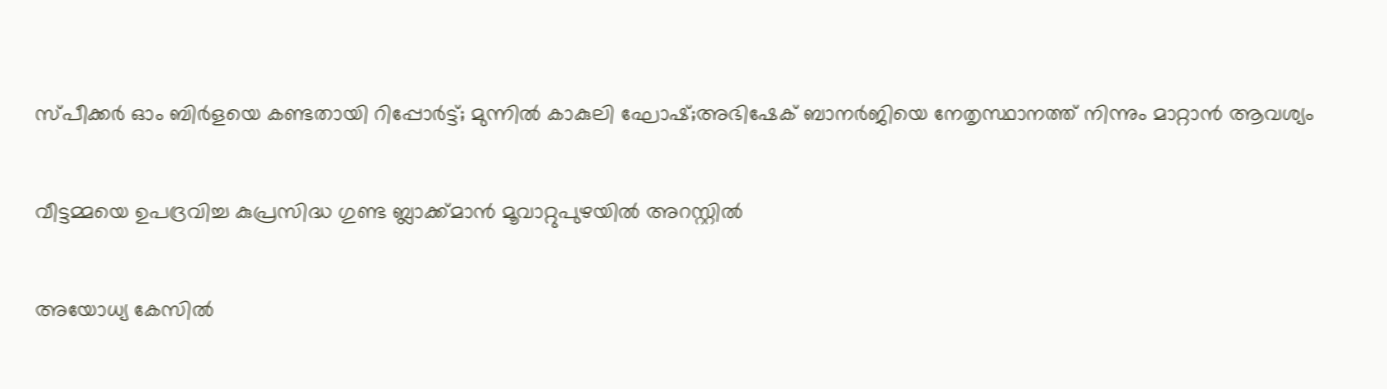സ്പീക്കര്‍ ഓം ബിര്‍ളയെ കണ്ടതായി റിപ്പോര്‍ട്ട്; മുന്നില്‍ കാകുലി ഘോഷ്;അഭിഷേക് ബാനര്‍ജിയെ നേതൃസ്ഥാനത്ത് നിന്നും മാറ്റാന്‍ ആവശ്യം

വീട്ടമ്മയെ ഉപദ്രവിച്ച കുപ്രസിദ്ധ ഗുണ്ട ബ്ലാക്ക്മാൻ മൂവാറ്റുപുഴയിൽ അറസ്റ്റിൽ

അയോധ്യ കേസിൽ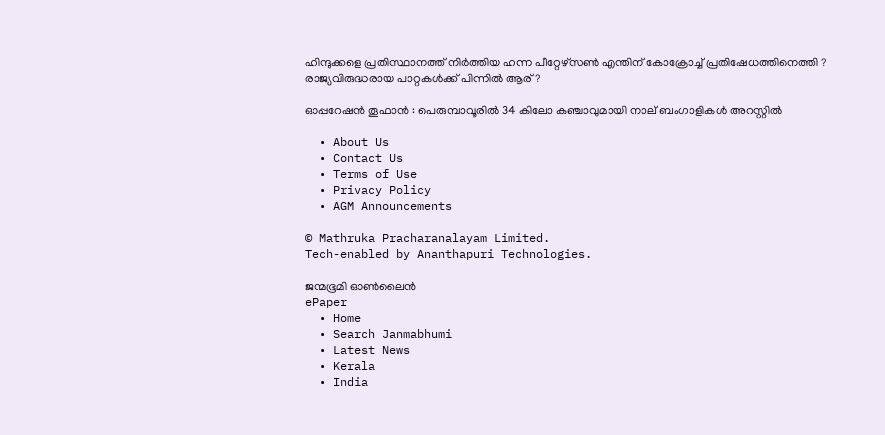ഹിന്ദുക്കളെ പ്രതിസ്ഥാനത്ത് നിർത്തിയ ഹന്ന പീറ്റേഴ്സൺ എന്തിന് കോക്രോച്ച് പ്രതിഷേധത്തിനെത്തി ? രാജ്യവിരുദ്ധരായ പാറ്റകൾക്ക് പിന്നിൽ ആര് ?

ഓപ്പറേഷൻ തൂഫാൻ : പെരുമ്പാവൂരിൽ 34 കിലോ കഞ്ചാവുമായി നാല് ബംഗാളികൾ അറസ്റ്റിൽ

  • About Us
  • Contact Us
  • Terms of Use
  • Privacy Policy
  • AGM Announcements

© Mathruka Pracharanalayam Limited.
Tech-enabled by Ananthapuri Technologies.

ജന്മഭൂമി ഓണ്‍ലൈന്‍
ePaper
  • Home
  • Search Janmabhumi
  • Latest News
  • Kerala
  • India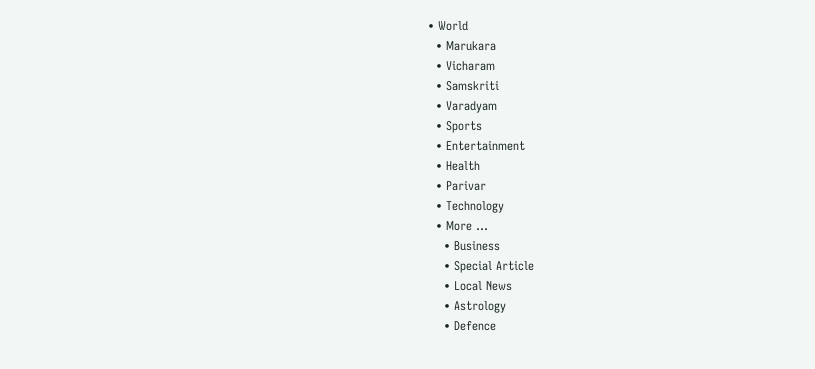• World
  • Marukara
  • Vicharam
  • Samskriti
  • Varadyam
  • Sports
  • Entertainment
  • Health
  • Parivar
  • Technology
  • More …
    • Business
    • Special Article
    • Local News
    • Astrology
    • Defence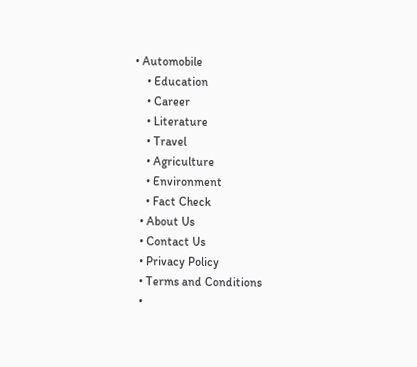• Automobile
    • Education
    • Career
    • Literature
    • Travel
    • Agriculture
    • Environment
    • Fact Check
  • About Us
  • Contact Us
  • Privacy Policy
  • Terms and Conditions
  •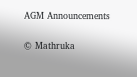AGM Announcements

© Mathruka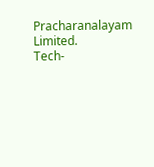Pracharanalayam Limited.
Tech-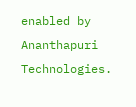enabled by Ananthapuri Technologies.